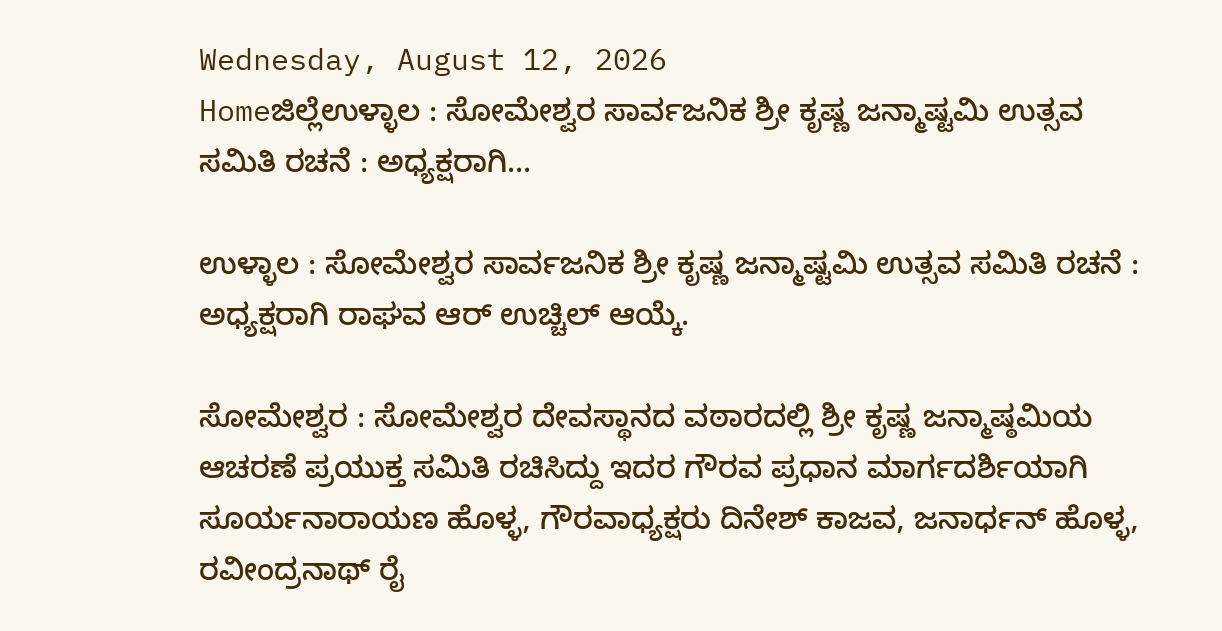Wednesday, August 12, 2026
Homeಜಿಲ್ಲೆಉಳ್ಳಾಲ : ಸೋಮೇಶ್ವರ ಸಾರ್ವಜನಿಕ ಶ್ರೀ ಕೃಷ್ಣ ಜನ್ಮಾಷ್ಟಮಿ ಉತ್ಸವ ಸಮಿತಿ ರಚನೆ : ಅಧ್ಯಕ್ಷರಾಗಿ...

ಉಳ್ಳಾಲ : ಸೋಮೇಶ್ವರ ಸಾರ್ವಜನಿಕ ಶ್ರೀ ಕೃಷ್ಣ ಜನ್ಮಾಷ್ಟಮಿ ಉತ್ಸವ ಸಮಿತಿ ರಚನೆ : ಅಧ್ಯಕ್ಷರಾಗಿ ರಾಘವ ಆರ್ ಉಚ್ಚಿಲ್ ಆಯ್ಕೆ.

ಸೋಮೇಶ್ವರ : ಸೋಮೇಶ್ವರ ದೇವಸ್ಥಾನದ ವಠಾರದಲ್ಲಿ ಶ್ರೀ ಕೃಷ್ಣ ಜನ್ಮಾಷ್ಠಮಿಯ ಆಚರಣೆ ಪ್ರಯುಕ್ತ ಸಮಿತಿ ರಚಿಸಿದ್ದು ಇದರ ಗೌರವ ಪ್ರಧಾನ ಮಾರ್ಗದರ್ಶಿಯಾಗಿ ಸೂರ್ಯನಾರಾಯಣ ಹೊಳ್ಳ, ಗೌರವಾಧ್ಯಕ್ಷರು ದಿನೇಶ್ ಕಾಜವ, ಜನಾರ್ಧನ್ ಹೊಳ್ಳ, ರವೀಂದ್ರನಾಥ್ ರೈ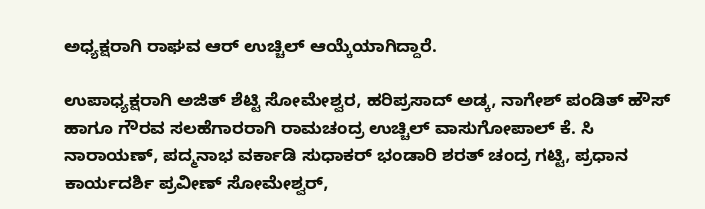ಅಧ್ಯಕ್ಷರಾಗಿ ರಾಘವ ಆರ್ ಉಚ್ಚಿಲ್ ಆಯ್ಕೆಯಾಗಿದ್ದಾರೆ.

ಉಪಾಧ್ಯಕ್ಷರಾಗಿ ಅಜಿತ್‌ ಶೆಟ್ಟಿ ಸೋಮೇಶ್ವರ, ಹರಿಪ್ರಸಾದ್‌ ಅಡ್ಕ, ನಾಗೇಶ್ ಪಂಡಿತ್‌ ಹೌಸ್‌ ಹಾಗೂ ಗೌರವ ಸಲಹೆಗಾರರಾಗಿ ರಾಮಚಂದ್ರ ಉಚ್ಚಿಲ್ ವಾಸುಗೋಪಾಲ್ ಕೆ. ಸಿ ನಾರಾಯಣ್, ಪದ್ಮನಾಭ ವರ್ಕಾಡಿ ಸುಧಾಕ‌ರ್ ಭಂಡಾರಿ ಶರತ್‌ ಚಂದ್ರ ಗಟ್ಟಿ, ಪ್ರಧಾನ ಕಾರ್ಯದರ್ಶಿ ಪ್ರವೀಣ್ ಸೋಮೇಶ್ವ‌ರ್,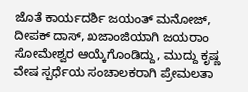ಜೊತೆ ಕಾರ್ಯದರ್ಶಿ ಜಯಂತ್ ಮನೋಜ್, ದೀಪಕ್ ದಾಸ್, ಖಜಾಂಜಿಯಾಗಿ ಜಯರಾಂ ಸೋಮೇಶ್ವರ ಆಯ್ಕೆಗೊಂಡಿದ್ದು, ಮುದ್ದು ಕೃಷ್ಣ ವೇಷ ಸ್ಪರ್ಧೆಯ ಸಂಚಾಲಕರಾಗಿ ಪ್ರೇಮಲತಾ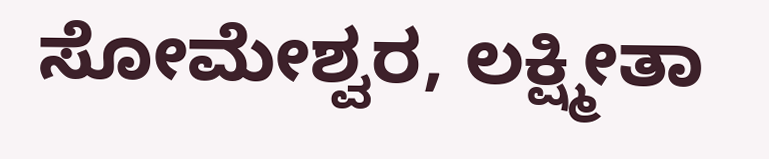ಸೋಮೇಶ್ವರ, ಲಕ್ಷ್ಮೀತಾ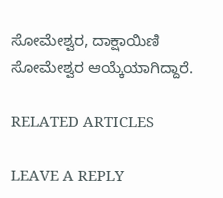ಸೋಮೇಶ್ವರ, ದಾಕ್ಷಾಯಿಣಿ ಸೋಮೇಶ್ವರ ಆಯ್ಕೆಯಾಗಿದ್ದಾರೆ.

RELATED ARTICLES

LEAVE A REPLY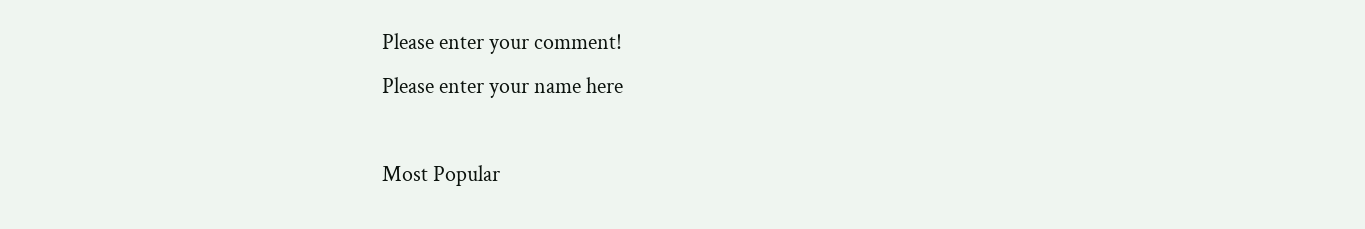Please enter your comment!
Please enter your name here

Most Popular